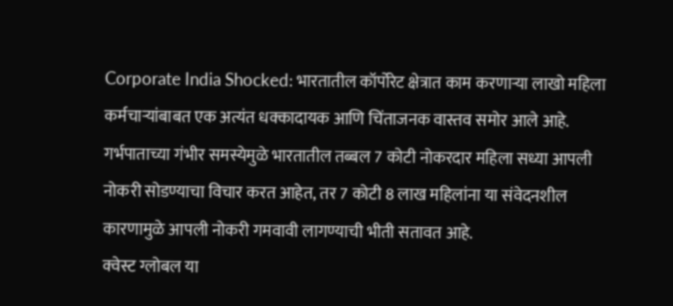Corporate India Shocked: भारतातील कॉर्पोरेट क्षेत्रात काम करणाऱ्या लाखो महिला कर्मचाऱ्यांबाबत एक अत्यंत धक्कादायक आणि चिंताजनक वास्तव समोर आले आहे. गर्भपाताच्या गंभीर समस्येमुळे भारतातील तब्बल 7 कोटी नोकरदार महिला सध्या आपली नोकरी सोडण्याचा विचार करत आहेत, तर 7 कोटी 8 लाख महिलांना या संवेदनशील कारणामुळे आपली नोकरी गमवावी लागण्याची भीती सतावत आहे.
क्वेस्ट ग्लोबल या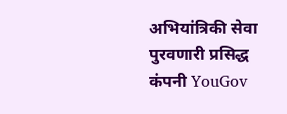अभियांत्रिकी सेवा पुरवणारी प्रसिद्ध कंपनी YouGov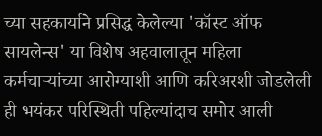च्या सहकार्याने प्रसिद्ध केलेल्या 'कॉस्ट ऑफ सायलेन्स' या विशेष अहवालातून महिला कर्मचाऱ्यांच्या आरोग्याशी आणि करिअरशी जोडलेली ही भयंकर परिस्थिती पहिल्यांदाच समोर आली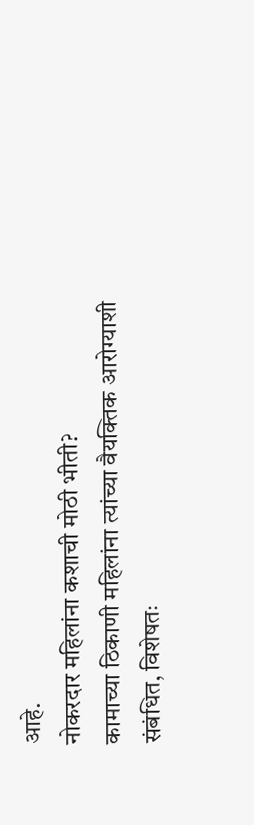आहे.
नोकरदार महिलांना कशाची मोठी भीती?
कामाच्या ठिकाणी महिलांना त्यांच्या वैयक्तिक आरोग्याशी संबंधित, विशेषतः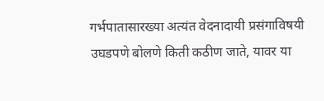गर्भपातासारख्या अत्यंत वेदनादायी प्रसंगाविषयी उघडपणे बोलणे किती कठीण जाते, यावर या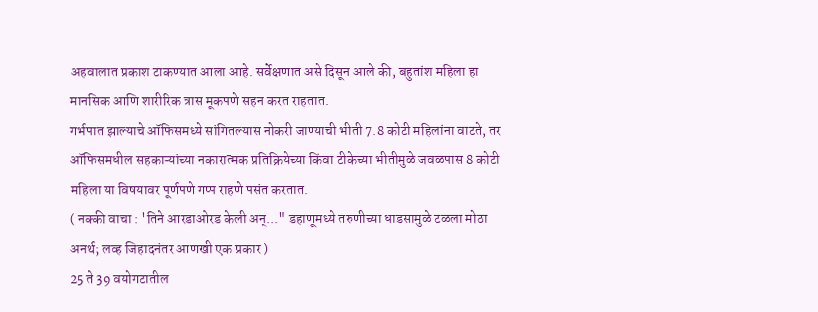अहवालात प्रकाश टाकण्यात आला आहे. सर्वेक्षणात असे दिसून आले की, बहुतांश महिला हा मानसिक आणि शारीरिक त्रास मूकपणे सहन करत राहतात.
गर्भपात झाल्याचे ऑफिसमध्ये सांगितल्यास नोकरी जाण्याची भीती 7.8 कोटी महिलांना वाटते, तर ऑफिसमधील सहकाऱ्यांच्या नकारात्मक प्रतिक्रियेच्या किंवा टीकेच्या भीतीमुळे जवळपास 8 कोटी महिला या विषयावर पूर्णपणे गप्प राहणे पसंत करतात.
( नक्की वाचा : 'तिने आरडाओरड केली अन्..." डहाणूमध्ये तरुणीच्या धाडसामुळे टळला मोठा अनर्थ; लव्ह जिहादनंतर आणखी एक प्रकार )
25 ते 39 वयोगटातील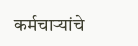कर्मचाऱ्यांचे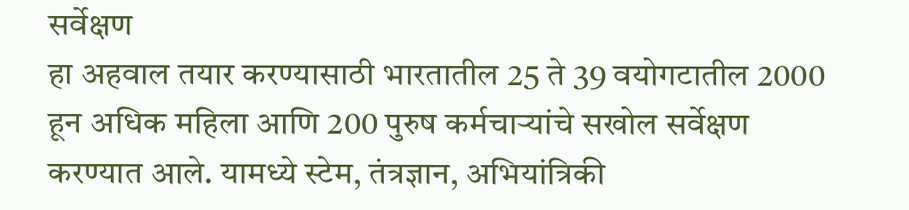सर्वेक्षण
हा अहवाल तयार करण्यासाठी भारतातील 25 ते 39 वयोगटातील 2000 हून अधिक महिला आणि 200 पुरुष कर्मचाऱ्यांचे सखोल सर्वेक्षण करण्यात आले. यामध्ये स्टेम, तंत्रज्ञान, अभियांत्रिकी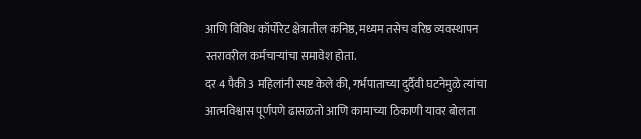आणि विविध कॉर्पोरेट क्षेत्रातील कनिष्ठ, मध्यम तसेच वरिष्ठ व्यवस्थापन स्तरावरील कर्मचाऱ्यांचा समावेश होता.
दर 4 पैकी 3 महिलांनी स्पष्ट केले की, गर्भपाताच्या दुर्दैवी घटनेमुळे त्यांचा आत्मविश्वास पूर्णपणे ढासळतो आणि कामाच्या ठिकाणी यावर बोलता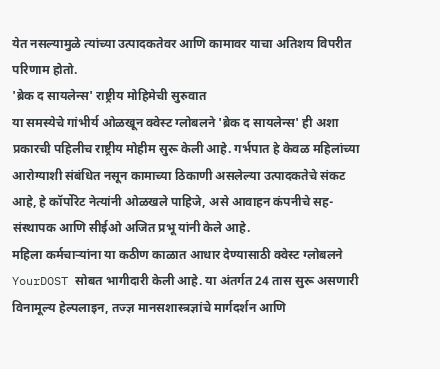येत नसल्यामुळे त्यांच्या उत्पादकतेवर आणि कामावर याचा अतिशय विपरीत परिणाम होतो.
'ब्रेक द सायलेन्स' राष्ट्रीय मोहिमेची सुरुवात
या समस्येचे गांभीर्य ओळखून क्वेस्ट ग्लोबलने 'ब्रेक द सायलेन्स' ही अशा प्रकारची पहिलीच राष्ट्रीय मोहीम सुरू केली आहे. गर्भपात हे केवळ महिलांच्या आरोग्याशी संबंधित नसून कामाच्या ठिकाणी असलेल्या उत्पादकतेचे संकट आहे, हे कॉर्पोरेट नेत्यांनी ओळखले पाहिजे, असे आवाहन कंपनीचे सह-संस्थापक आणि सीईओ अजित प्रभू यांनी केले आहे.
महिला कर्मचाऱ्यांना या कठीण काळात आधार देण्यासाठी क्वेस्ट ग्लोबलने YourDOST सोबत भागीदारी केली आहे. या अंतर्गत 24 तास सुरू असणारी विनामूल्य हेल्पलाइन, तज्ज्ञ मानसशास्त्रज्ञांचे मार्गदर्शन आणि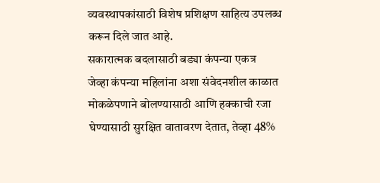व्यवस्थापकांसाठी विशेष प्रशिक्षण साहित्य उपलब्ध करून दिले जात आहे.
सकारात्मक बदलासाठी बड्या कंपन्या एकत्र
जेव्हा कंपन्या महिलांना अशा संवेदनशील काळात मोकळेपणाने बोलण्यासाठी आणि हक्काची रजा घेण्यासाठी सुरक्षित वातावरण देतात, तेव्हा 48%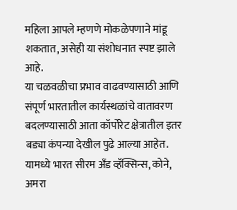महिला आपले म्हणणे मोकळेपणाने मांडू शकतात, असेही या संशोधनात स्पष्ट झाले आहे.
या चळवळीचा प्रभाव वाढवण्यासाठी आणि संपूर्ण भारतातील कार्यस्थळांचे वातावरण बदलण्यासाठी आता कॉर्पोरेट क्षेत्रातील इतर बड्या कंपन्या देखील पुढे आल्या आहेत. यामध्ये भारत सीरम अँड व्हॅक्सिन्स, कोने, अमरा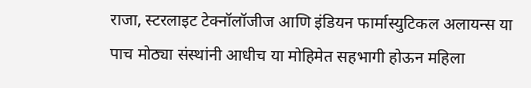राजा, स्टरलाइट टेक्नॉलॉजीज आणि इंडियन फार्मास्युटिकल अलायन्स या पाच मोठ्या संस्थांनी आधीच या मोहिमेत सहभागी होऊन महिला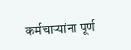कर्मचाऱ्यांना पूर्ण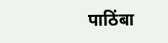पाठिंबा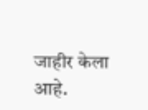जाहीर केला आहे.